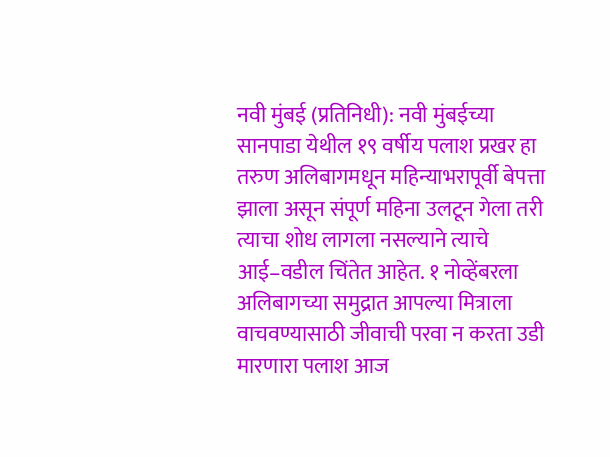नवी मुंबई (प्रतिनिधी): नवी मुंबईच्या सानपाडा येथील १९ वर्षीय पलाश प्रखर हा तरुण अलिबागमधून महिन्याभरापूर्वी बेपत्ता झाला असून संपूर्ण महिना उलटून गेला तरी त्याचा शोध लागला नसल्याने त्याचे आई–वडील चिंतेत आहेत. १ नोव्हेंबरला अलिबागच्या समुद्रात आपल्या मित्राला वाचवण्यासाठी जीवाची परवा न करता उडी मारणारा पलाश आज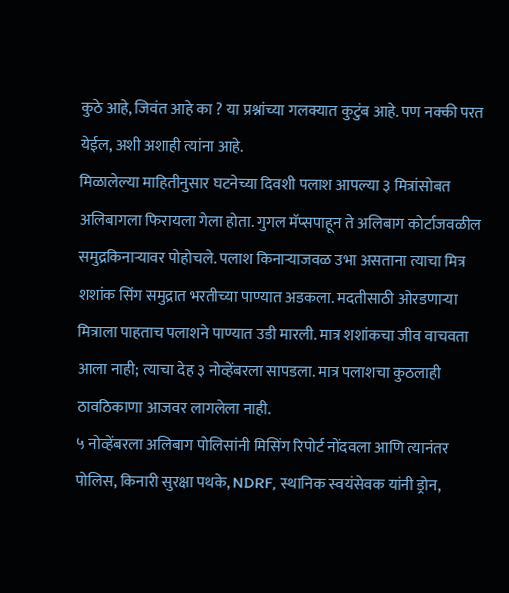कुठे आहे, जिवंत आहे का ? या प्रश्नांच्या गलक्यात कुटुंब आहे. पण नक्की परत येईल, अशी अशाही त्यांना आहे.
मिळालेल्या माहितीनुसार घटनेच्या दिवशी पलाश आपल्या ३ मित्रांसोबत अलिबागला फिरायला गेला होता. गुगल मॅप्सपाहून ते अलिबाग कोर्टाजवळील समुद्रकिनाऱ्यावर पोहोचले. पलाश किनाऱ्याजवळ उभा असताना त्याचा मित्र शशांक सिंग समुद्रात भरतीच्या पाण्यात अडकला. मदतीसाठी ओरडणाऱ्या मित्राला पाहताच पलाशने पाण्यात उडी मारली. मात्र शशांकचा जीव वाचवता आला नाही; त्याचा देह ३ नोव्हेंबरला सापडला. मात्र पलाशचा कुठलाही ठावठिकाणा आजवर लागलेला नाही.
५ नोव्हेंबरला अलिबाग पोलिसांनी मिसिंग रिपोर्ट नोंदवला आणि त्यानंतर पोलिस, किनारी सुरक्षा पथके, NDRF, स्थानिक स्वयंसेवक यांनी ड्रोन,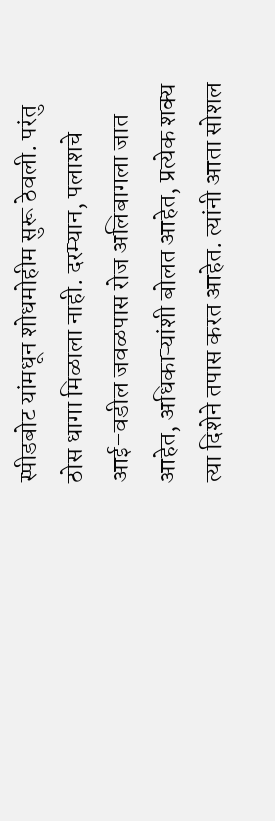स्पीडबोट यांमधून शोधमोहीम सुरू ठेवली. परंतु ठोस धागा मिळाला नाही. दरम्यान, पलाशचे आई–वडील जवळपास रोज अलिबागला जात आहेत, अधिकाऱ्यांशी बोलत आहेत, प्रत्येक शक्य त्या दिशेने तपास करत आहेत. त्यांनी आता सोशल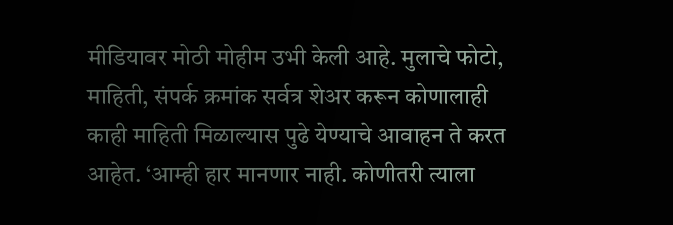मीडियावर मोठी मोहीम उभी केली आहे. मुलाचे फोटो, माहिती, संपर्क क्रमांक सर्वत्र शेअर करून कोणालाही काही माहिती मिळाल्यास पुढे येण्याचे आवाहन ते करत आहेत. ‘आम्ही हार मानणार नाही. कोणीतरी त्याला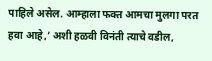पाहिले असेल. आम्हाला फक्त आमचा मुलगा परत हवा आहे,’ अशी हळवी विनंती त्याचे वडील,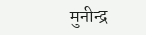मुनीन्द्र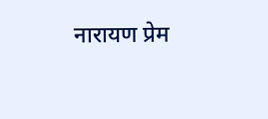नारायण प्रेम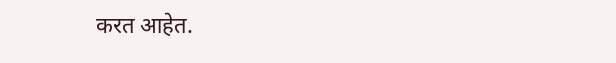करत आहेत.